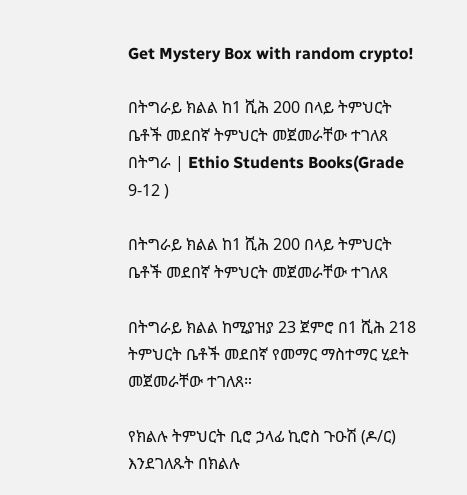Get Mystery Box with random crypto!

በትግራይ ክልል ከ1 ሺሕ 200 በላይ ትምህርት ቤቶች መደበኛ ትምህርት መጀመራቸው ተገለጸ በትግራ | Ethio Students Books(Grade 9-12 )

በትግራይ ክልል ከ1 ሺሕ 200 በላይ ትምህርት ቤቶች መደበኛ ትምህርት መጀመራቸው ተገለጸ

በትግራይ ክልል ከሚያዝያ 23 ጀምሮ በ1 ሺሕ 218 ትምህርት ቤቶች መደበኛ የመማር ማስተማር ሂደት መጀመራቸው ተገለጸ።

የክልሉ ትምህርት ቢሮ ኃላፊ ኪሮስ ጉዑሽ (ዶ/ር) እንደገለጹት በክልሉ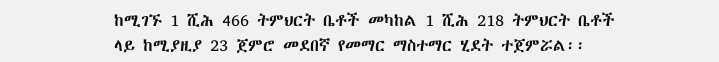ከሚገኙ 1 ሺሕ 466 ትምህርት ቤቶች መካከል 1 ሺሕ 218 ትምህርት ቤቶች ላይ ከሚያዚያ 23 ጀምሮ መደበኛ የመማር ማስተማር ሂደት ተጀምሯል፡፡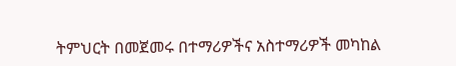ትምህርት በመጀመሩ በተማሪዎችና አስተማሪዎች መካከል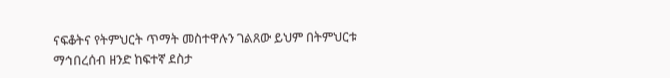ናፍቆትና የትምህርት ጥማት መስተዋሉን ገልጸው ይህም በትምህርቱ ማኅበረሰብ ዘንድ ከፍተኛ ደስታ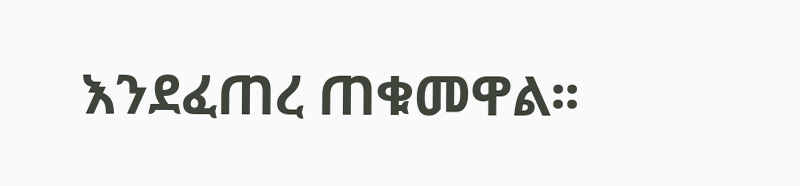እንደፈጠረ ጠቁመዋል፡፡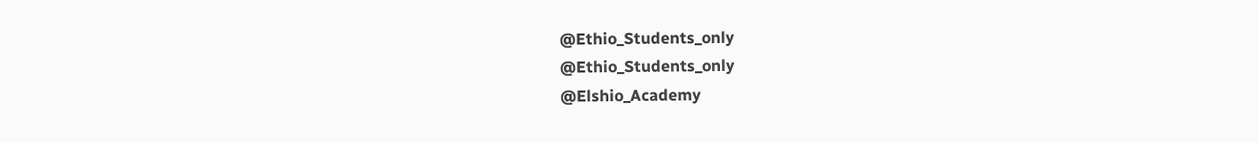@Ethio_Students_only
@Ethio_Students_only
@Elshio_Academy